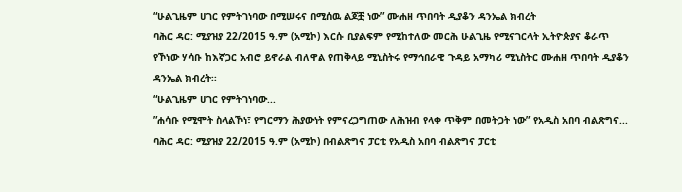“ሁልጊዜም ሀገር የምትገነባው በሚሠሩና በሚሰዉ ልጆቿ ነው” ሙሐዘ ጥበባት ዲያቆን ዳንኤል ክብረት
ባሕር ዳር: ሚያዝያ 22/2015 ዓ.ም (አሚኮ) እርሱ ቢያልፍም የሚከተለው መርሕ ሁልጊዜ የሚናገርላት ኢትዮጵያና ቆራጥ የኾነው ሃሳቡ ከእኛጋር አብሮ ይኖራል ብለዋል የጠቅላይ ሚኒስትሩ የማኅበራዊ ጉዳይ አማካሪ ሚኒስትር ሙሐዘ ጥበባት ዲያቆን ዳንኤል ክብረት፡፡
“ሁልጊዜም ሀገር የምትገነባው...
”ሐሳቡ የሚሞት ስላልኾነ፣ የግርማን ሕያውነት የምናረጋግጠው ለሕዝብ የላቀ ጥቅም በመትጋት ነው” የአዲስ አበባ ብልጽግና...
ባሕር ዳር: ሚያዝያ 22/2015 ዓ.ም (አሚኮ) በብልጽግና ፓርቲ የአዲስ አበባ ብልጽግና ፓርቲ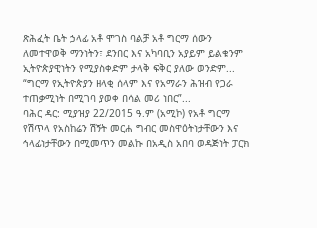ጽሕፈት ቤት ኃላፊ አቶ ሞገስ ባልቻ አቶ ግርማ ሰውን ለመተዋወቅ ማንነትን፣ ደንበር እና አካባቢን አያይም ይልቁንም ኢትዮጵያዊነትን የሚያስቀድም ታላቅ ፍቅር ያለው ወንድም...
“ግርማ የኢትዮጵያን ዘላቂ ሰላም እና የአማራን ሕዝብ የጋራ ተጠቃሚነት በሚገባ ያወቀ በሳል መሪ ነበር”...
ባሕር ዳር: ሚያዝያ 22/2015 ዓ.ም (አሚኮ) የአቶ ግርማ የሽጥላ የአስከሬን ሽኝት መርሐ ግብር መስዋዕትነታቸውን እና ኅላፊነታቸውን በሚመጥን መልኩ በአዲስ አበባ ወዳጅነት ፓርክ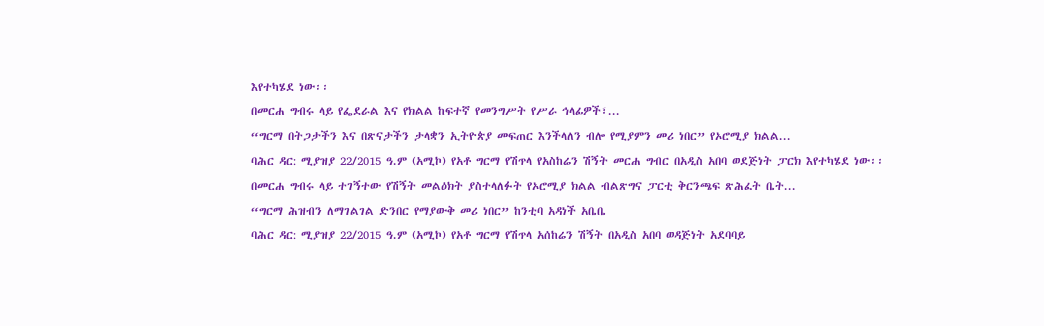እየተካሄደ ነው፡፡
በመርሐ ግብሩ ላይ የፌደራል እና የክልል ከፍተኛ የመንግሥት የሥራ ኅላፊዎች፣...
“ግርማ በትጋታችን እና በጽናታችን ታላቋን ኢትዮጵያ መፍጠር እንችላለን ብሎ የሚያምን መሪ ነበር” የኦሮሚያ ክልል...
ባሕር ዳር: ሚያዝያ 22/2015 ዓ.ም (አሚኮ) የአቶ ግርማ የሽጥላ የአስከሬን ሽኝት መርሐ ግብር በአዲስ አበባ ወደጅነት ፓርክ እየተካሄደ ነው፡፡ በመርሐ ግብሩ ላይ ተገኝተው የሽኝት መልዕክት ያስተላለፉት የኦሮሚያ ክልል ብልጽግና ፓርቲ ቅርንጫፍ ጽሕፈት ቤት...
“ግርማ ሕዝብን ለማገልገል ድንበር የማያውቅ መሪ ነበር” ከንቲባ አዳነች አቤቤ
ባሕር ዳር: ሚያዝያ 22/2015 ዓ.ም (አሚኮ) የአቶ ግርማ የሽጥላ አሰከሬን ሽኝት በአዲስ አበባ ወዳጅነት አደባባይ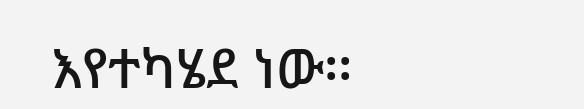እየተካሄደ ነው፡፡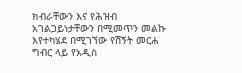ክብራቸውን እና የሕዝብ አገልጋይነታቸውን በሚመጥን መልኩ እየተካሄደ በሚገኘው የሽኝት መርሐ ግብር ላይ የአዲስ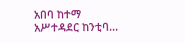አበባ ከተማ አሥተዳደር ከንቲባ...